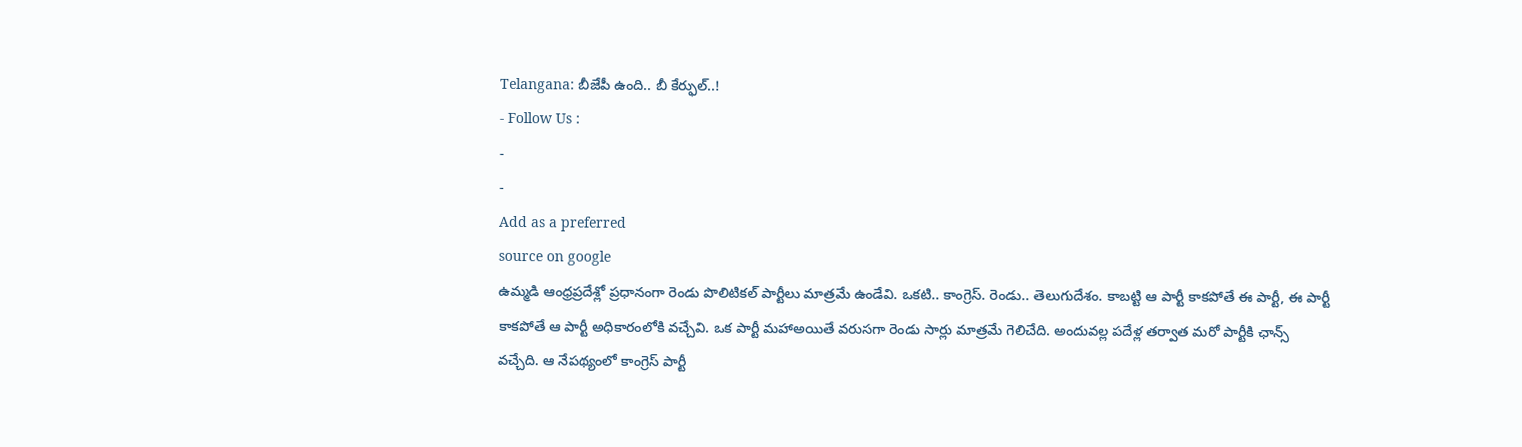Telangana: బీజేపీ ఉంది.. బీ కేర్ఫుల్..!
- Follow Us :
-
-
Add as a preferred
source on google
ఉమ్మడి ఆంధ్రప్రదేశ్లో ప్రధానంగా రెండు పొలిటికల్ పార్టీలు మాత్రమే ఉండేవి. ఒకటి.. కాంగ్రెస్. రెండు.. తెలుగుదేశం. కాబట్టి ఆ పార్టీ కాకపోతే ఈ పార్టీ, ఈ పార్టీ కాకపోతే ఆ పార్టీ అధికారంలోకి వచ్చేవి. ఒక పార్టీ మహాఅయితే వరుసగా రెండు సార్లు మాత్రమే గెలిచేది. అందువల్ల పదేళ్ల తర్వాత మరో పార్టీకి ఛాన్స్ వచ్చేది. ఆ నేపథ్యంలో కాంగ్రెస్ పార్టీ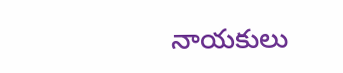నాయకులు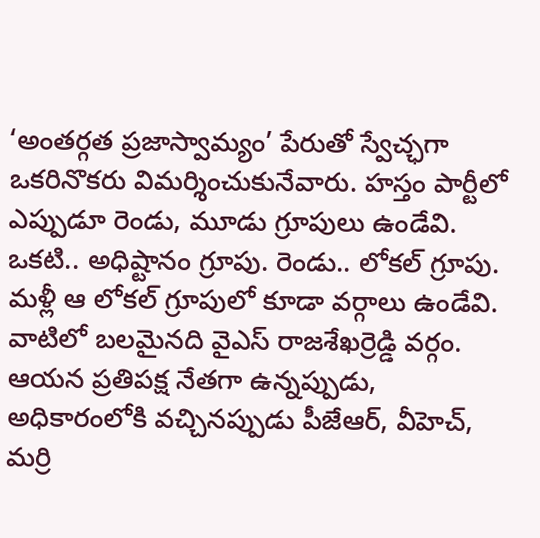‘అంతర్గత ప్రజాస్వామ్యం’ పేరుతో స్వేచ్ఛగా ఒకరినొకరు విమర్శించుకునేవారు. హస్తం పార్టీలో ఎప్పుడూ రెండు, మూడు గ్రూపులు ఉండేవి. ఒకటి.. అధిష్టానం గ్రూపు. రెండు.. లోకల్ గ్రూపు.
మళ్లీ ఆ లోకల్ గ్రూపులో కూడా వర్గాలు ఉండేవి. వాటిలో బలమైనది వైఎస్ రాజశేఖర్రెడ్డి వర్గం. ఆయన ప్రతిపక్ష నేతగా ఉన్నప్పుడు, అధికారంలోకి వచ్చినప్పుడు పీజేఆర్, వీహెచ్, మర్రి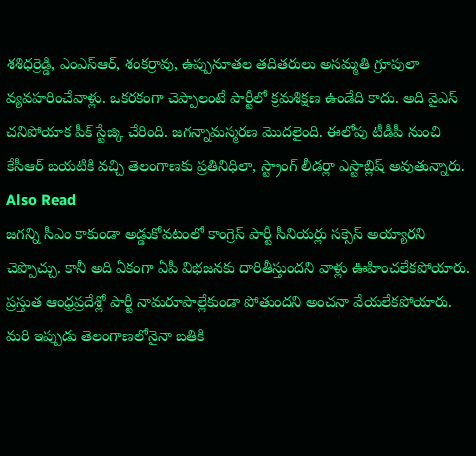శశిధర్రెడ్డి, ఎంఎస్ఆర్, శంకర్రావు, ఉప్పునూతల తదితరులు అసమ్మతి గ్రూపులా వ్యవహరించేవాళ్లు. ఒకరకంగా చెప్పాలంటే పార్టీలో క్రమశిక్షణ ఉండేది కాదు. అది వైఎస్ చనిపోయాక పీక్ స్టేజ్కి చేరింది. జగన్నామస్మరణ మొదలైంది. ఈలోపు టీడీపీ నుంచి కేసీఆర్ బయటికి వచ్చి తెలంగాణకు ప్రతినిధిలా, స్ట్రాంగ్ లీడర్లా ఎస్టాబ్లిష్ అవుతున్నారు.
Also Read
జగన్ని సీఎం కాకుండా అడ్డుకోవటంలో కాంగ్రెస్ పార్టీ సీనియర్లు సక్సెస్ అయ్యారని చెప్పొచ్చు. కానీ అది ఏకంగా ఏపీ విభజనకు దారితీస్తుందని వాళ్లు ఊహించలేకపోయారు. ప్రస్తుత ఆంధ్రప్రదేశ్లో పార్టీ నామరూపాల్లేకుండా పోతుందని అంచనా వేయలేకపోయారు. మరి ఇప్పుడు తెలంగాణలోనైనా బతికి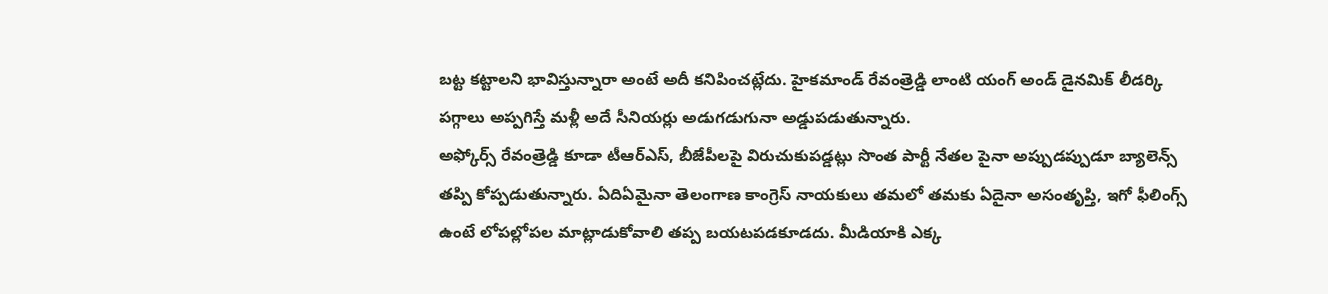బట్ట కట్టాలని భావిస్తున్నారా అంటే అదీ కనిపించట్లేదు. హైకమాండ్ రేవంత్రెడ్డి లాంటి యంగ్ అండ్ డైనమిక్ లీడర్కి పగ్గాలు అప్పగిస్తే మళ్లీ అదే సీనియర్లు అడుగడుగునా అడ్డుపడుతున్నారు.
అఫ్కోర్స్ రేవంత్రెడ్డి కూడా టీఆర్ఎస్, బీజేపీలపై విరుచుకుపడ్డట్లు సొంత పార్టీ నేతల పైనా అప్పుడప్పుడూ బ్యాలెన్స్ తప్పి కోప్పడుతున్నారు. ఏదిఏమైనా తెలంగాణ కాంగ్రెస్ నాయకులు తమలో తమకు ఏదైనా అసంతృప్తి, ఇగో ఫీలింగ్స్ ఉంటే లోపల్లోపల మాట్లాడుకోవాలి తప్ప బయటపడకూడదు. మీడియాకి ఎక్క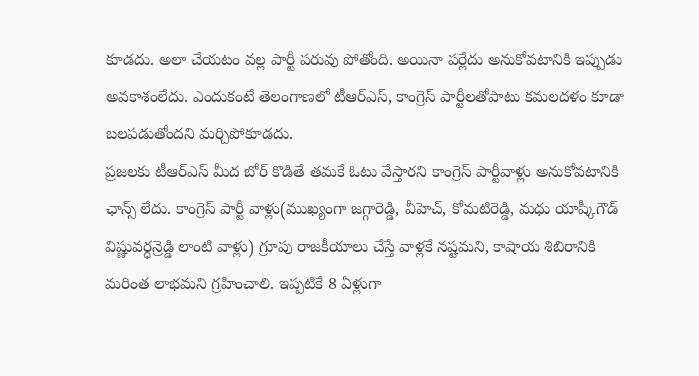కూడదు. అలా చేయటం వల్ల పార్టీ పరువు పోతోంది. అయినా పర్లేదు అనుకోవటానికి ఇప్పుడు అవకాశంలేదు. ఎందుకంటే తెలంగాణలో టీఆర్ఎస్, కాంగ్రెస్ పార్టీలతోపాటు కమలదళం కూడా బలపడుతోందని మర్చిపోకూడదు.
ప్రజలకు టీఆర్ఎస్ మీద బోర్ కొడితే తమకే ఓటు వేస్తారని కాంగ్రెస్ పార్టీవాళ్లు అనుకోవటానికి ఛాన్స్ లేదు. కాంగ్రెస్ పార్టీ వాళ్లు(ముఖ్యంగా జగ్గారెడ్డి, వీహెచ్, కోమటిరెడ్డి, మధు యాష్కీగౌడ్ విష్ణువర్ధన్రెడ్డి లాంటి వాళ్లు) గ్రూపు రాజకీయాలు చేస్తే వాళ్లకే నష్టమని, కాషాయ శిబిరానికి మరింత లాభమని గ్రహించాలి. ఇప్పటికే 8 ఏళ్లుగా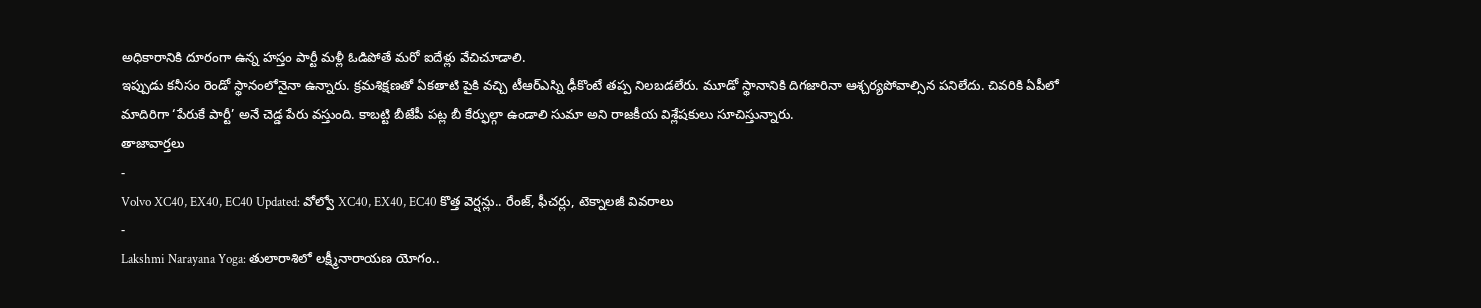అధికారానికి దూరంగా ఉన్న హస్తం పార్టీ మళ్లీ ఓడిపోతే మరో ఐదేళ్లు వేచిచూడాలి.
ఇప్పుడు కనీసం రెండో స్థానంలోనైనా ఉన్నారు. క్రమశిక్షణతో ఏకతాటి పైకి వచ్చి టీఆర్ఎస్ని ఢీకొంటే తప్ప నిలబడలేరు. మూడో స్థానానికి దిగజారినా ఆశ్చర్యపోవాల్సిన పనిలేదు. చివరికి ఏపీలో మాదిరిగా ‘పేరుకే పార్టీ’ అనే చెడ్డ పేరు వస్తుంది. కాబట్టి బీజేపీ పట్ల బీ కేర్ఫుల్గా ఉండాలి సుమా అని రాజకీయ విశ్లేషకులు సూచిస్తున్నారు.
తాజావార్తలు
-
Volvo XC40, EX40, EC40 Updated: వోల్వో XC40, EX40, EC40 కొత్త వెర్షన్లు.. రేంజ్, ఫీచర్లు, టెక్నాలజీ వివరాలు
-
Lakshmi Narayana Yoga: తులారాశిలో లక్ష్మీనారాయణ యోగం..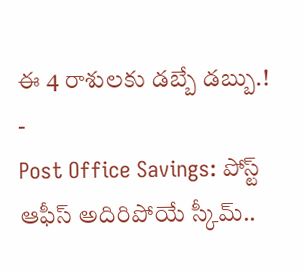ఈ 4 రాశులకు డబ్బే డబ్బు.!
-
Post Office Savings: పోస్ట్ ఆఫీస్ అదిరిపోయే స్కీమ్..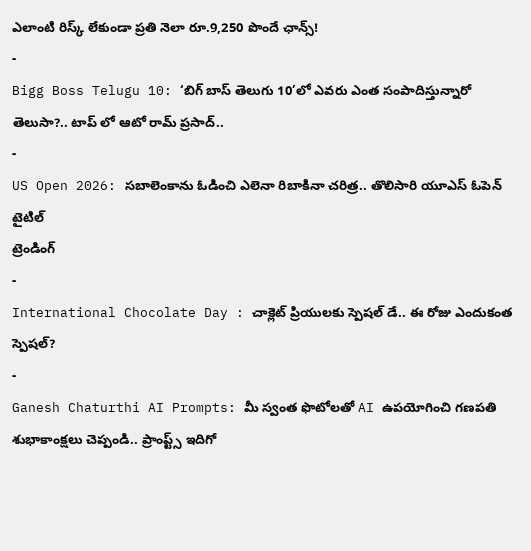ఎలాంటి రిస్క్ లేకుండా ప్రతి నెలా రూ.9,250 పొందే ఛాన్స్!
-
Bigg Boss Telugu 10: ‘బిగ్ బాస్ తెలుగు 10’లో ఎవరు ఎంత సంపాదిస్తున్నారో తెలుసా?.. టాప్ లో ఆటో రామ్ ప్రసాద్..
-
US Open 2026: సబాలెంకాను ఓడించి ఎలెనా రిబాకినా చరిత్ర.. తొలిసారి యూఎస్ ఓపెన్ టైటిల్
ట్రెండింగ్
-
International Chocolate Day : చాక్లెట్ ప్రియులకు స్పెషల్ డే.. ఈ రోజు ఎందుకంత స్పెషల్?
-
Ganesh Chaturthi AI Prompts: మీ స్వంత ఫొటోలతో AI ఉపయోగించి గణపతి శుభాకాంక్షలు చెప్పండి.. ప్రాంప్ట్స్ ఇదిగో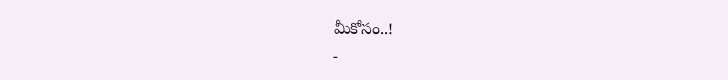మీకోసం..!
-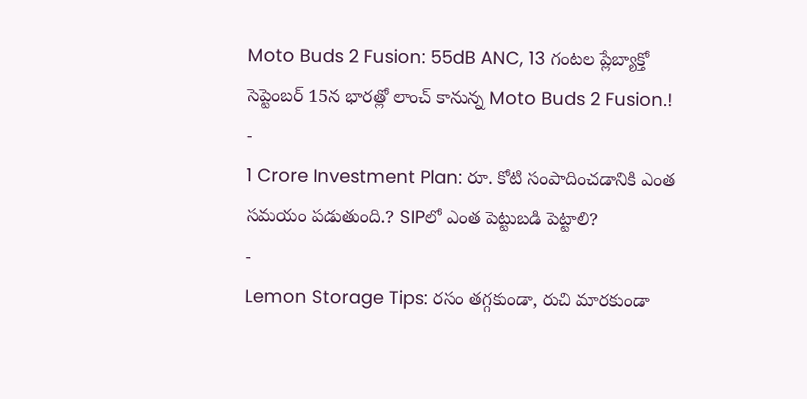Moto Buds 2 Fusion: 55dB ANC, 13 గంటల ప్లేబ్యాక్తో సెప్టెంబర్ 15న భారత్లో లాంచ్ కానున్న Moto Buds 2 Fusion.!
-
1 Crore Investment Plan: రూ. కోటి సంపాదించడానికి ఎంత సమయం పడుతుంది.? SIPలో ఎంత పెట్టుబడి పెట్టాలి?
-
Lemon Storage Tips: రసం తగ్గకుండా, రుచి మారకుండా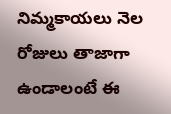నిమ్మకాయలు నెల రోజులు తాజాగా ఉండాలంటే ఈ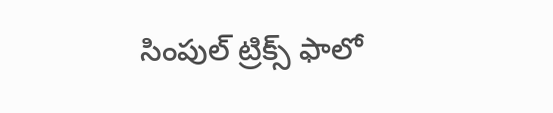సింపుల్ ట్రిక్స్ ఫాలో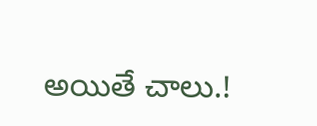అయితే చాలు.!